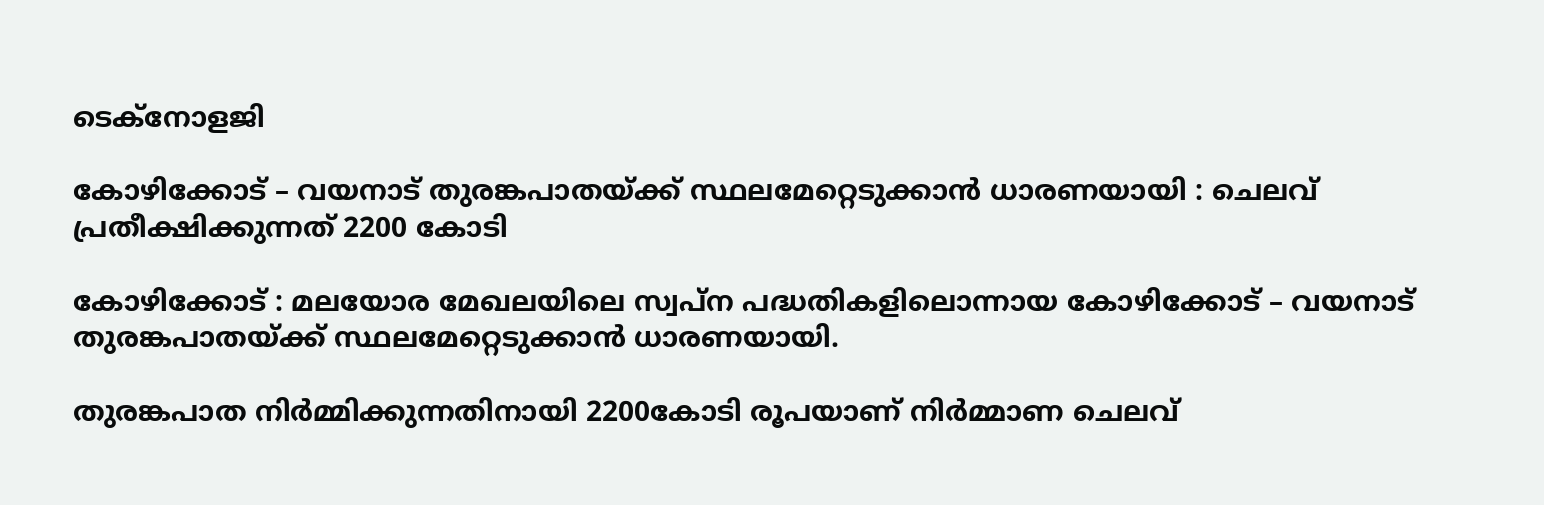ടെക്നോളജി

കോഴിക്കോട് – വയനാട് തുരങ്കപാതയ്ക്ക് സ്ഥലമേറ്റെടുക്കാൻ ധാരണയായി : ചെലവ് പ്രതീക്ഷിക്കുന്നത് 2200 കോടി

കോഴിക്കോട് : മലയോര മേഖലയിലെ സ്വപ്‍ന പദ്ധതികളിലൊന്നായ കോഴിക്കോട് – വയനാട് തുരങ്കപാതയ്ക്ക് സ്ഥലമേറ്റെടുക്കാന്‍ ധാരണയായി.

തുരങ്കപാത നിര്‍മ്മിക്കുന്നതിനായി 2200കോടി രൂപയാണ് നിര്‍മ്മാണ ചെലവ്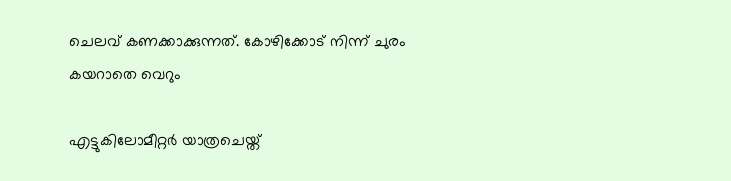ചെലവ് കണക്കാക്കുന്നത്. കോഴിക്കോട് നിന്ന് ചുരം കയറാതെ വെറും

എട്ടുകിലോമീറ്റര്‍ യാത്രചെയ്ത്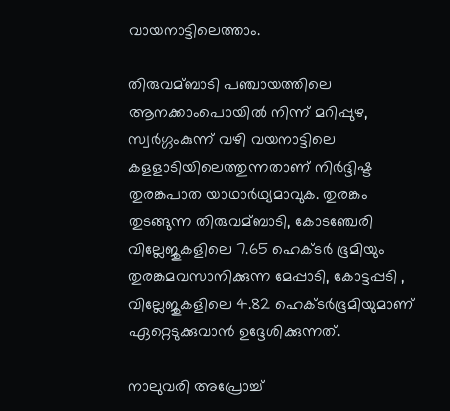വായനാട്ടിലെത്താം.

തിരുവമ്ബാടി പഞ്ചായത്തിലെ ആനക്കാംപൊയില്‍ നിന്ന് മറിപ്പുഴ, സ്വര്‍ഗ്ഗംകുന്ന് വഴി വയനാട്ടിലെ കളളാടിയിലെത്തുന്നതാണ് നിര്‍ദ്ദിഷ്ട തുരങ്കപാത യാഥാര്‍ഥ്യമാവുക. തുരങ്കം തുടങ്ങുന്ന തിരുവമ്ബാടി, കോടഞ്ചേരി വില്ലേജുകളിലെ 7.65 ഹെക്ടര്‍ ഭൂമിയും തുരങ്കമവസാനിക്കുന്ന മേപ്പാടി, കോട്ടപ്പടി , വില്ലേജുകളിലെ 4.82 ഹെക്ടര്‍ഭൂമിയുമാണ് ഏറ്റെടുക്കുവാന്‍ ഉദ്ദേശിക്കുന്നത്.

നാലുവരി അപ്രോച്ച്‌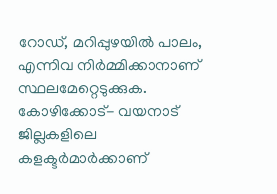റോഡ്, മറിപ്പുഴയില്‍ പാലം, എന്നിവ നിര്‍മ്മിക്കാനാണ് സ്ഥലമേറ്റെടുക്കുക. കോഴിക്കോട്- വയനാട് ജില്ലകളിലെ കളക്ടര്‍മാര്‍ക്കാണ്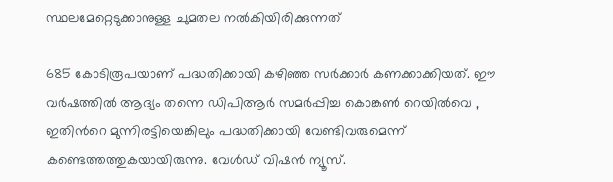സ്ഥലമേറ്റെടുക്കാനുള്ള ചുമതല നല്‍കിയിരിക്കുന്നത്

685 കോടിരൂപയാണ് പദ്ധതിക്കായി കഴിഞ്ഞ സര്‍ക്കാര്‍ കണക്കാക്കിയത്. ഈ വര്‍ഷത്തില്‍ ആദ്യം തന്നെ ഡിപിആര്‍ സമര്‍പ്പിച്ച കൊങ്കണ്‍ റെയില്‍വെ , ഇതിന്‍റെ മുന്നിരട്ടിയെങ്കിലും പദ്ധതിക്കായി വേണ്ടിവരുമെന്ന് കണ്ടെത്തത്തുകയായിരുന്നു. വേൾഡ് വിഷൻ ന്യൂസ്.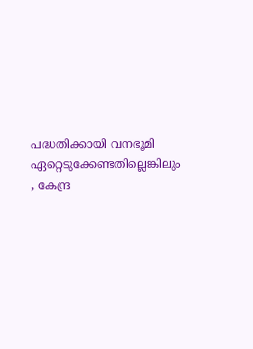പദ്ധതിക്കായി വനഭൂമി ഏറ്റെടുക്കേണ്ടതില്ലെങ്കിലും , കേന്ദ്ര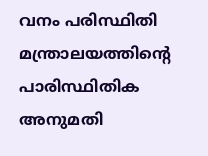വനം പരിസ്ഥിതി മന്ത്രാലയത്തിന്‍റെ പാരിസ്ഥിതിക അനുമതി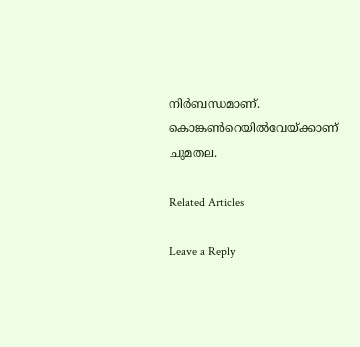നിര്‍ബന്ധമാണ്. കൊങ്കണ്‍റെയില്‍വേയ്ക്കാണ് ചുമതല.

Related Articles

Leave a Reply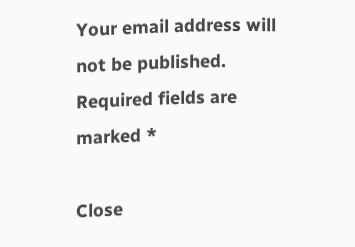Your email address will not be published. Required fields are marked *

Close